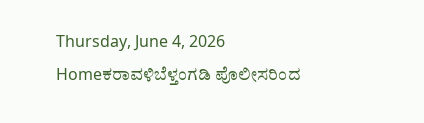Thursday, June 4, 2026
Homeಕರಾವಳಿಬೆಳ್ತಂಗಡಿ ಪೊಲೀಸರಿಂದ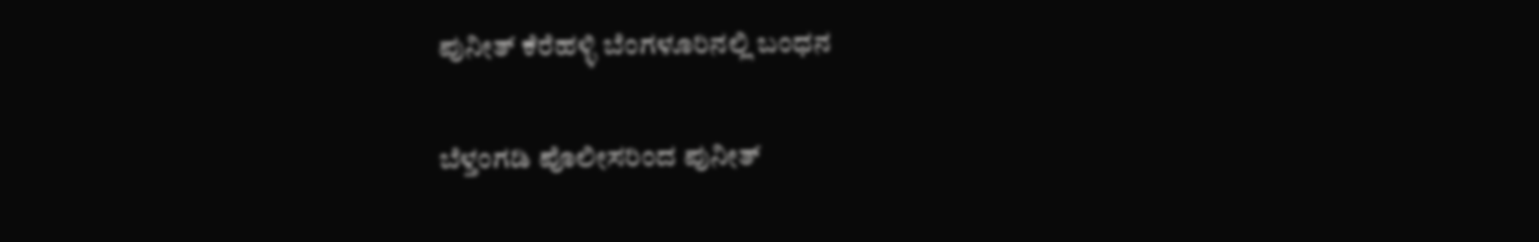ಪುನೀತ್ ಕೆರೆಹಳ್ಳಿ ಬೆಂಗಳೂರಿನಲ್ಲಿ ಬಂಧನ

ಬೆಳ್ತಂಗಡಿ ಪೊಲೀಸರಿಂದ ಪುನೀತ್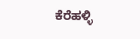ಕೆರೆಹಳ್ಳಿ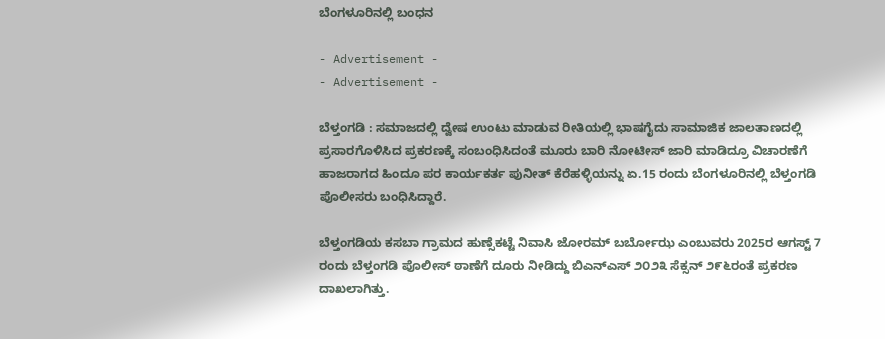ಬೆಂಗಳೂರಿನಲ್ಲಿ ಬಂಧನ

- Advertisement -
- Advertisement -

ಬೆಳ್ತಂಗಡಿ : ಸಮಾಜದಲ್ಲಿ ದ್ವೇಷ ಉಂಟು ಮಾಡುವ ರೀತಿಯಲ್ಲಿ ಭಾಷಗೈದು ಸಾಮಾಜಿಕ ಜಾಲತಾಣದಲ್ಲಿ ಪ್ರಸಾರಗೊಳಿಸಿದ ಪ್ರಕರಣಕ್ಕೆ ಸಂಬಂಧಿಸಿದಂತೆ ಮೂರು ಬಾರಿ ನೋಟೀಸ್ ಜಾರಿ ಮಾಡಿದ್ರೂ ವಿಚಾರಣೆಗೆ ಹಾಜರಾಗದ ಹಿಂದೂ ಪರ ಕಾರ್ಯಕರ್ತ ಪುನೀತ್ ಕೆರೆಹಳ್ಳಿಯನ್ನು ಏ.15 ರಂದು ಬೆಂಗಳೂರಿನಲ್ಲಿ ಬೆಳ್ತಂಗಡಿ ಪೊಲೀಸರು ಬಂಧಿಸಿದ್ದಾರೆ.

ಬೆಳ್ತಂಗಡಿಯ ಕಸಬಾ ಗ್ರಾಮದ ಹುಣ್ಸೆಕಟ್ಟೆ ನಿವಾಸಿ ಜೋರಮ್ ಬರ್ಬೋಝ ಎಂಬುವರು 2025ರ ಆಗಸ್ಟ್ 7 ರಂದು ಬೆಳ್ತಂಗಡಿ ಪೊಲೀಸ್ ಠಾಣೆಗೆ ದೂರು ನೀಡಿದ್ದು ಬಿಎನ್‌ಎಸ್ ೨೦೨೩ ಸೆಕ್ಸನ್ ೨೯೬ರಂತೆ ಪ್ರಕರಣ ದಾಖಲಾಗಿತ್ತು.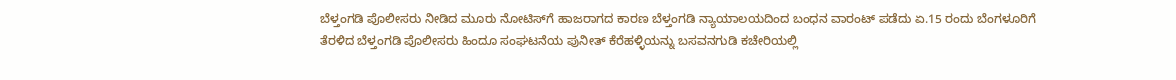ಬೆಳ್ತಂಗಡಿ ಪೊಲೀಸರು ನೀಡಿದ ಮೂರು ನೋಟಿಸ್‌ಗೆ ಹಾಜರಾಗದ ಕಾರಣ ಬೆಳ್ತಂಗಡಿ ನ್ಯಾಯಾಲಯದಿಂದ ಬಂಧನ ವಾರಂಟ್ ಪಡೆದು ಏ.15 ರಂದು ಬೆಂಗಳೂರಿಗೆ ತೆರಳಿದ ಬೆಳ್ತಂಗಡಿ ಪೊಲೀಸರು ಹಿಂದೂ ಸಂಘಟನೆಯ ಪುನೀತ್ ಕೆರೆಹಳ್ಳಿಯನ್ನು ಬಸವನಗುಡಿ ಕಚೇರಿಯಲ್ಲಿ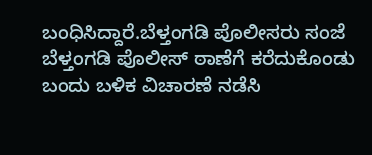ಬಂಧಿಸಿದ್ದಾರೆ.ಬೆಳ್ತಂಗಡಿ ಪೊಲೀಸರು ಸಂಜೆ ಬೆಳ್ತಂಗಡಿ ಪೊಲೀಸ್ ಠಾಣೆಗೆ ಕರೆದುಕೊಂಡು ಬಂದು ಬಳಿಕ ವಿಚಾರಣೆ ನಡೆಸಿ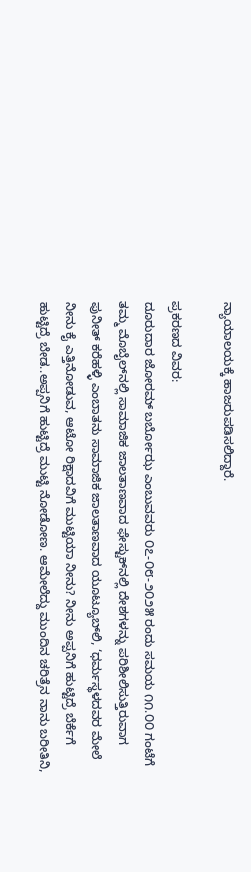ನ್ಯಾಯಾಲಯಕ್ಕೆ ಹಾಜರುಪಡಿಸಲಿದ್ದಾರೆ.

ಪ್ರಕರಣದ ವಿವರ:
ದೂರುದಾರ ಜೋರಮ್ ಬರ್ಬೋಝ ಎಂಬುವವರು ೦೭-೦೮-೨೦೨೫ ರಂದು ಸಮಯ ೧೧.೦೦ ಗಂಟೆಗೆ ತಮ್ಮ ಮೊಬೈಲ್‌ನಲ್ಲಿ ಸಾಮಾಜಿಕ ಜಾಲತಾಣವಾದ ಫೇಸ್ಟುಕ್‌ನಲ್ಲಿ ದೇಶಗಳನ್ನು ಪರಿಶೀಲಿಸುತ್ತಿರುವಾಗ ಪುನೀತ್ ಕರೆಹಳ್ಳಿ ಎಂಬಾತನು ಸಾಮಾಜಿಕ ಜಾಲತಾಣವಾದ ಯೂಟ್ಯೂಬ್‌ಲಿ, ‘ಧರ್ಮಸ್ಥಳದವರ ಮೇಲೆ ನೀನು ಕೈ ಎತ್ತಿನೋಡುವ, ಆಟೋ ರಿಕ್ಷಾದವಿಗೆ ಮುಟ್ಟಿಯಾ ನೀನು? ನೀನು ಅಪ್ಪನಿಗೆ ಹುಟ್ಟಿದ್ರೆ ಬೆರ್ಕೆಗೆ ಹುಟ್ಟಿದ್ರೆ ಬೇಡ..ಅಪ್ಪನಿಗೆ ಹುಟ್ಟಿದ್ರೆ ಮುಟ್ಟಿ ನೋಡೋಣ. ಆಮೇಲೆದ್ದು ಮುಂದಿನ ಚರಿತ್ರೆನ ನಾನು ಬರೀತಿನಿ,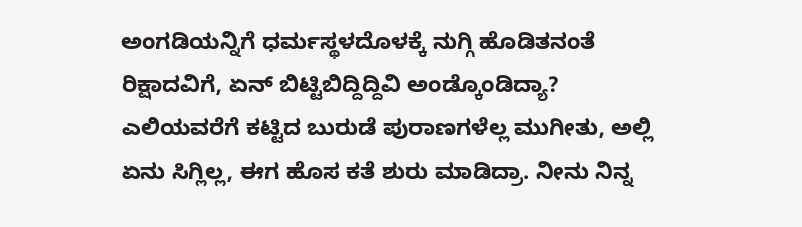ಅಂಗಡಿಯನ್ನಿಗೆ ಧರ್ಮಸ್ಥಳದೊಳಕ್ಕೆ ನುಗ್ಗಿ ಹೊಡಿತನಂತೆ ರಿಕ್ಷಾದವಿಗೆ, ಏನ್ ಬಿಟ್ಟಿಬಿದ್ದಿದ್ದಿವಿ ಅಂಡ್ಕೊಂಡಿದ್ಯಾ? ಎಲಿಯವರೆಗೆ ಕಟ್ಟಿದ ಬುರುಡೆ ಪುರಾಣಗಳೆಲ್ಲ ಮುಗೀತು, ಅಲ್ಲಿ ಏನು ಸಿಗ್ಲಿಲ್ಲ, ಈಗ ಹೊಸ ಕತೆ ಶುರು ಮಾಡಿದ್ರಾ. ನೀನು ನಿನ್ನ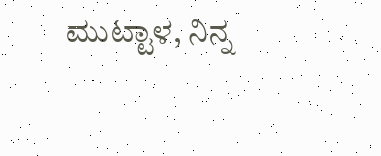ಮುಟ್ಟಾಳ, ನಿನ್ನ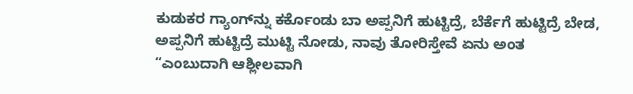ಕುಡುಕರ ಗ್ಯಾಂಗ್‌ನ್ನು ಕರ್ಕೊಂಡು ಬಾ ಅಪ್ಪನಿಗೆ ಹುಟ್ಟಿದ್ರೆ, ಬೆರ್ಕೆಗೆ ಹುಟ್ಟಿದ್ರೆ ಬೇಡ, ಅಪ್ಪನಿಗೆ ಹುಟ್ಟಿದ್ರೆ ಮುಟ್ಟಿ ನೋಡು, ನಾವು ತೋರಿಸ್ತೇವೆ ಏನು ಅಂತ “ಎಂಬುದಾಗಿ ಆಶ್ಲೀಲವಾಗಿ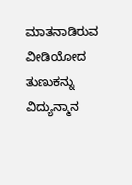ಮಾತನಾಡಿರುವ ವೀಡಿಯೋದ ತುಣುಕನ್ನು ವಿದ್ಯುನ್ಮಾನ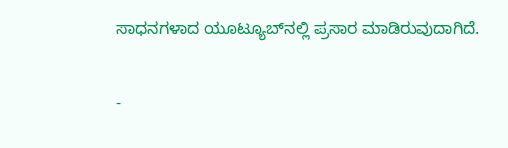ಸಾಧನಗಳಾದ ಯೂಟ್ಯೂಬ್‌ನಲ್ಲಿ ಪ್ರಸಾರ ಮಾಡಿರುವುದಾಗಿದೆ.

-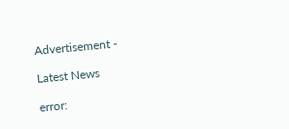Advertisement -

Latest News

error: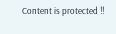Content is protected !!